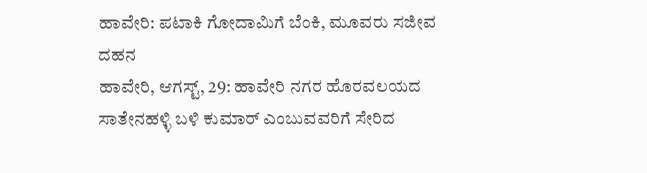ಹಾವೇರಿ: ಪಟಾಕಿ ಗೋದಾಮಿಗೆ ಬೆಂಕಿ, ಮೂವರು ಸಜೀವ ದಹನ
ಹಾವೇರಿ, ಆಗಸ್ಟ್, 29: ಹಾವೇರಿ ನಗರ ಹೊರವಲಯದ ಸಾತೇನಹಳ್ಳಿ ಬಳಿ ಕುಮಾರ್ ಎಂಬುವವರಿಗೆ ಸೇರಿದ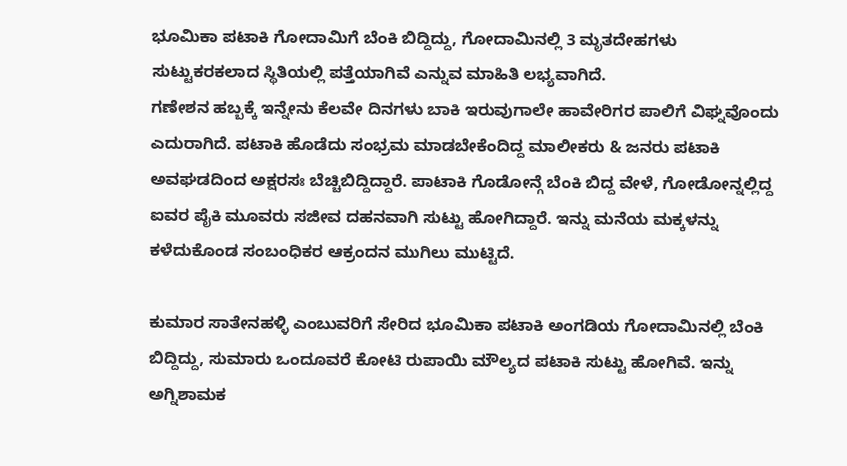ಭೂಮಿಕಾ ಪಟಾಕಿ ಗೋದಾಮಿಗೆ ಬೆಂಕಿ ಬಿದ್ದಿದ್ದು, ಗೋದಾಮಿನಲ್ಲಿ 3 ಮೃತದೇಹಗಳು ಸುಟ್ಟುಕರಕಲಾದ ಸ್ಥಿತಿಯಲ್ಲಿ ಪತ್ತೆಯಾಗಿವೆ ಎನ್ನುವ ಮಾಹಿತಿ ಲಭ್ಯವಾಗಿದೆ.
ಗಣೇಶನ ಹಬ್ಬಕ್ಕೆ ಇನ್ನೇನು ಕೆಲವೇ ದಿನಗಳು ಬಾಕಿ ಇರುವುಗಾಲೇ ಹಾವೇರಿಗರ ಪಾಲಿಗೆ ವಿಘ್ನವೊಂದು ಎದುರಾಗಿದೆ. ಪಟಾಕಿ ಹೊಡೆದು ಸಂಭ್ರಮ ಮಾಡಬೇಕೆಂದಿದ್ದ ಮಾಲೀಕರು & ಜನರು ಪಟಾಕಿ ಅವಘಡದಿಂದ ಅಕ್ಷರಸಃ ಬೆಚ್ಚಿಬಿದ್ದಿದ್ದಾರೆ. ಪಾಟಾಕಿ ಗೊಡೋನ್ಗೆ ಬೆಂಕಿ ಬಿದ್ದ ವೇಳೆ, ಗೋಡೋನ್ನಲ್ಲಿದ್ದ ಐವರ ಪೈಕಿ ಮೂವರು ಸಜೀವ ದಹನವಾಗಿ ಸುಟ್ಟು ಹೋಗಿದ್ದಾರೆ. ಇನ್ನು ಮನೆಯ ಮಕ್ಕಳನ್ನು ಕಳೆದುಕೊಂಡ ಸಂಬಂಧಿಕರ ಆಕ್ರಂದನ ಮುಗಿಲು ಮುಟ್ಟಿದೆ.

ಕುಮಾರ ಸಾತೇನಹಳ್ಳಿ ಎಂಬುವರಿಗೆ ಸೇರಿದ ಭೂಮಿಕಾ ಪಟಾಕಿ ಅಂಗಡಿಯ ಗೋದಾಮಿನಲ್ಲಿ ಬೆಂಕಿ ಬಿದ್ದಿದ್ದು, ಸುಮಾರು ಒಂದೂವರೆ ಕೋಟಿ ರುಪಾಯಿ ಮೌಲ್ಯದ ಪಟಾಕಿ ಸುಟ್ಟು ಹೋಗಿವೆ. ಇನ್ನು ಅಗ್ನಿಶಾಮಕ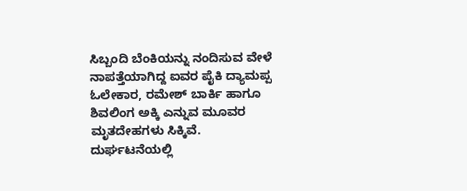ಸಿಬ್ಬಂದಿ ಬೆಂಕಿಯನ್ನು ನಂದಿಸುವ ವೇಳೆ ನಾಪತ್ತೆಯಾಗಿದ್ದ ಐವರ ಪೈಕಿ ದ್ಯಾಮಪ್ಪ ಓಲೇಕಾರ, ರಮೇಶ್ ಬಾರ್ಕಿ ಹಾಗೂ ಶಿವಲಿಂಗ ಅಕ್ಕಿ ಎನ್ನುವ ಮೂವರ ಮೃತದೇಹಗಳು ಸಿಕ್ಕಿವೆ.
ದುರ್ಘಟನೆಯಲ್ಲಿ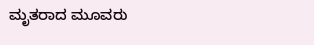ಮೃತರಾದ ಮೂವರು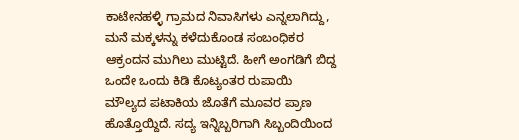ಕಾಟೇನಹಳ್ಳಿ ಗ್ರಾಮದ ನಿವಾಸಿಗಳು ಎನ್ನಲಾಗಿದ್ದು, ಮನೆ ಮಕ್ಕಳನ್ನು ಕಳೆದುಕೊಂಡ ಸಂಬಂಧಿಕರ ಆಕ್ರಂದನ ಮುಗಿಲು ಮುಟ್ಟಿದೆ. ಹೀಗೆ ಅಂಗಡಿಗೆ ಬಿದ್ದ ಒಂದೇ ಒಂದು ಕಿಡಿ ಕೊಟ್ಯಂತರ ರುಪಾಯಿ ಮೌಲ್ಯದ ಪಟಾಕಿಯ ಜೊತೆಗೆ ಮೂವರ ಪ್ರಾಣ ಹೊತ್ತೊಯ್ದಿದೆ. ಸದ್ಯ ಇನ್ನಿಬ್ಬರಿಗಾಗಿ ಸಿಬ್ಬಂದಿಯಿಂದ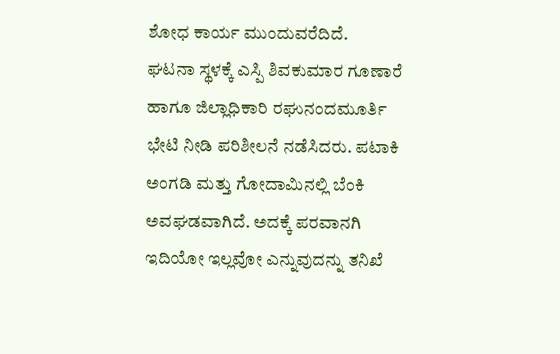ಶೋಧ ಕಾರ್ಯ ಮುಂದುವರೆದಿದೆ.
ಘಟನಾ ಸ್ಥಳಕ್ಕೆ ಎಸ್ಪಿ ಶಿವಕುಮಾರ ಗೂಣಾರೆ ಹಾಗೂ ಜಿಲ್ಲಾಧಿಕಾರಿ ರಘುನಂದಮೂರ್ತಿ ಭೇಟಿ ನೀಡಿ ಪರಿಶೀಲನೆ ನಡೆಸಿದರು. ಪಟಾಕಿ ಅಂಗಡಿ ಮತ್ತು ಗೋದಾಮಿನಲ್ಲಿ ಬೆಂಕಿ ಅವಘಡವಾಗಿದೆ. ಅದಕ್ಕೆ ಪರವಾನಗಿ ಇದಿಯೋ ಇಲ್ಲವೋ ಎನ್ನುವುದನ್ನು ತನಿಖೆ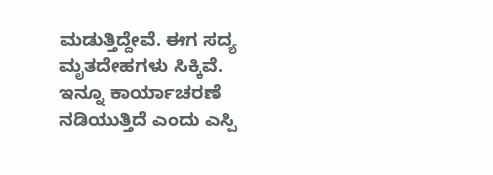ಮಡುತ್ತಿದ್ದೇವೆ. ಈಗ ಸದ್ಯ ಮೃತದೇಹಗಳು ಸಿಕ್ಕಿವೆ. ಇನ್ನೂ ಕಾರ್ಯಾಚರಣೆ ನಡಿಯುತ್ತಿದೆ ಎಂದು ಎಸ್ಪಿ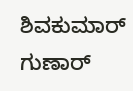ಶಿವಕುಮಾರ್ ಗುಣಾರ್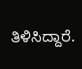ತಿಳಿಸಿದ್ದಾರೆ.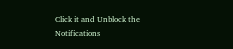Click it and Unblock the Notifications